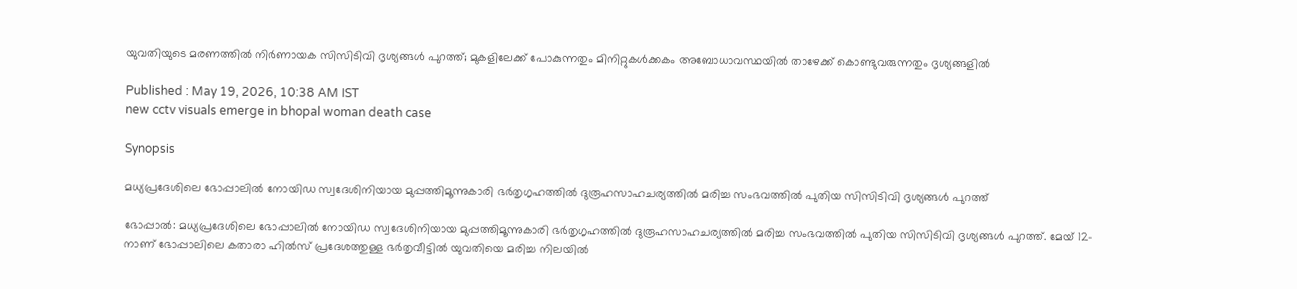യുവതിയുടെ മരണത്തിൽ നിർണായക സിസിടിവി ദൃശ്യങ്ങൾ പുറത്ത്; മുകളിലേക്ക് പോകുന്നതും മിനിറ്റുകൾക്കകം അബോധാവസ്ഥയിൽ താഴേക്ക് കൊണ്ടുവരുന്നതും ദൃശ്യങ്ങളിൽ

Published : May 19, 2026, 10:38 AM IST
new cctv visuals emerge in bhopal woman death case

Synopsis

മധ്യപ്രദേശിലെ ഭോപ്പാലിൽ നോയിഡ സ്വദേശിനിയായ മുപ്പത്തിമൂന്നുകാരി ഭർതൃഗൃഹത്തിൽ ദുരൂഹസാഹചര്യത്തിൽ മരിച്ച സംഭവത്തിൽ പുതിയ സിസിടിവി ദൃശ്യങ്ങൾ പുറത്ത്

ഭോപ്പാൽ: മധ്യപ്രദേശിലെ ഭോപ്പാലിൽ നോയിഡ സ്വദേശിനിയായ മുപ്പത്തിമൂന്നുകാരി ഭർതൃഗൃഹത്തിൽ ദുരൂഹസാഹചര്യത്തിൽ മരിച്ച സംഭവത്തിൽ പുതിയ സിസിടിവി ദൃശ്യങ്ങൾ പുറത്ത്. മേയ് 12-നാണ് ഭോപ്പാലിലെ കതാരാ ഹിൽസ് പ്രദേശത്തുള്ള ഭർതൃവീട്ടിൽ യുവതിയെ മരിച്ച നിലയിൽ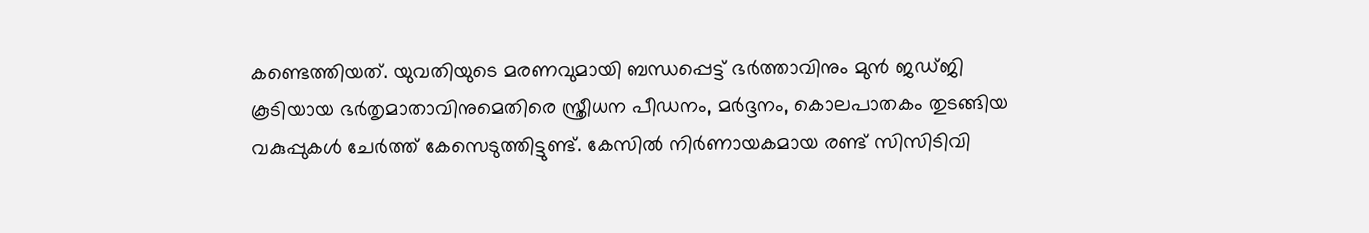കണ്ടെത്തിയത്. യുവതിയുടെ മരണവുമായി ബന്ധപ്പെട്ട് ഭർത്താവിനും മുൻ ജഡ്ജി കൂടിയായ ഭർതൃമാതാവിനുമെതിരെ സ്ത്രീധന പീഡനം, മർദ്ദനം, കൊലപാതകം തുടങ്ങിയ വകുപ്പുകൾ ചേർത്ത് കേസെടുത്തിട്ടുണ്ട്. കേസിൽ നിർണായകമായ രണ്ട് സിസിടിവി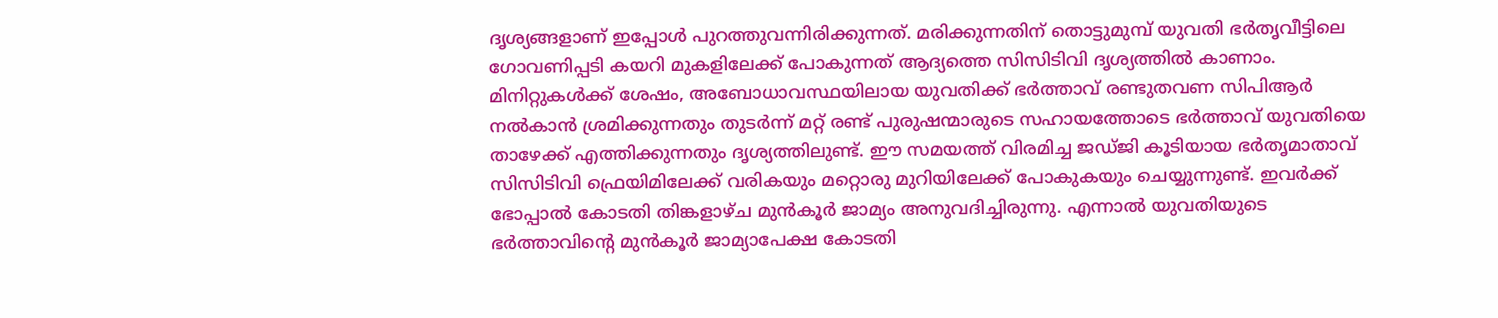ദൃശ്യങ്ങളാണ് ഇപ്പോൾ പുറത്തുവന്നിരിക്കുന്നത്. മരിക്കുന്നതിന് തൊട്ടുമുമ്പ് യുവതി ഭർതൃവീട്ടിലെ ഗോവണിപ്പടി കയറി മുകളിലേക്ക് പോകുന്നത് ആദ്യത്തെ സിസിടിവി ദൃശ്യത്തിൽ കാണാം. മിനിറ്റുകൾക്ക് ശേഷം, അബോധാവസ്ഥയിലായ യുവതിക്ക് ഭർത്താവ് രണ്ടുതവണ സിപിആർ നൽകാൻ ശ്രമിക്കുന്നതും തുടർന്ന് മറ്റ് രണ്ട് പുരുഷന്മാരുടെ സഹായത്തോടെ ഭർത്താവ് യുവതിയെ താഴേക്ക് എത്തിക്കുന്നതും ദൃശ്യത്തിലുണ്ട്. ഈ സമയത്ത് വിരമിച്ച ജഡ്ജി കൂടിയായ ഭർതൃമാതാവ് സിസിടിവി ഫ്രെയിമിലേക്ക് വരികയും മറ്റൊരു മുറിയിലേക്ക് പോകുകയും ചെയ്യുന്നുണ്ട്. ഇവർക്ക് ഭോപ്പാൽ കോടതി തിങ്കളാഴ്ച മുൻകൂർ ജാമ്യം അനുവദിച്ചിരുന്നു. എന്നാൽ യുവതിയുടെ ഭർത്താവിന്‍റെ മുൻകൂർ ജാമ്യാപേക്ഷ കോടതി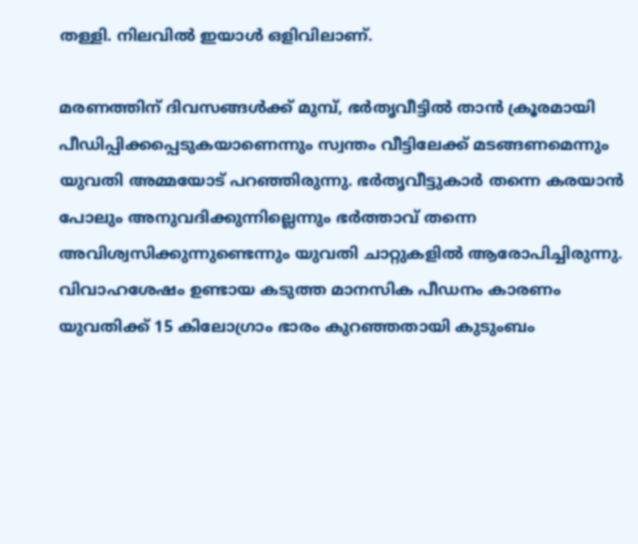തള്ളി. നിലവിൽ ഇയാൾ ഒളിവിലാണ്.

മരണത്തിന് ദിവസങ്ങൾക്ക് മുമ്പ്, ഭർതൃവീട്ടിൽ താൻ ക്രൂരമായി പീഡിപ്പിക്കപ്പെടുകയാണെന്നും സ്വന്തം വീട്ടിലേക്ക് മടങ്ങണമെന്നും യുവതി അമ്മയോട് പറഞ്ഞിരുന്നു. ഭർതൃവീട്ടുകാർ തന്നെ കരയാൻ പോലും അനുവദിക്കുന്നില്ലെന്നും ഭർത്താവ് തന്നെ അവിശ്വസിക്കുന്നുണ്ടെന്നും യുവതി ചാറ്റുകളിൽ ആരോപിച്ചിരുന്നു. വിവാഹശേഷം ഉണ്ടായ കടുത്ത മാനസിക പീഡനം കാരണം യുവതിക്ക് 15 കിലോഗ്രാം ഭാരം കുറഞ്ഞതായി കുടുംബം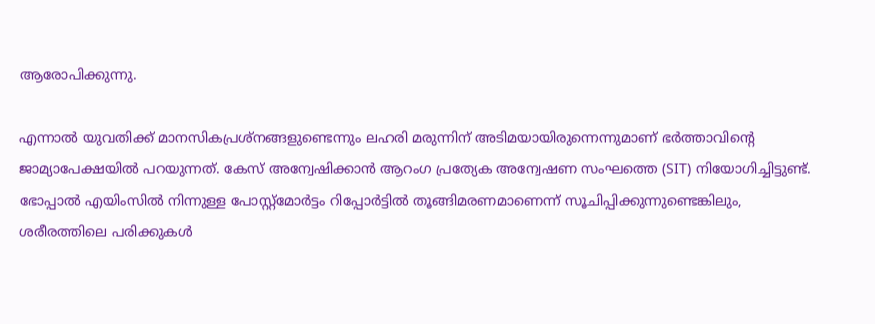ആരോപിക്കുന്നു.

എന്നാൽ യുവതിക്ക് മാനസികപ്രശ്നങ്ങളുണ്ടെന്നും ലഹരി മരുന്നിന് അടിമയായിരുന്നെന്നുമാണ് ഭർത്താവിന്റെ ജാമ്യാപേക്ഷയിൽ പറയുന്നത്. കേസ് അന്വേഷിക്കാൻ ആറംഗ പ്രത്യേക അന്വേഷണ സംഘത്തെ (SIT) നിയോഗിച്ചിട്ടുണ്ട്. ഭോപ്പാൽ എയിംസിൽ നിന്നുള്ള പോസ്റ്റ്‌മോർട്ടം റിപ്പോർട്ടിൽ തൂങ്ങിമരണമാണെന്ന് സൂചിപ്പിക്കുന്നുണ്ടെങ്കിലും, ശരീരത്തിലെ പരിക്കുകൾ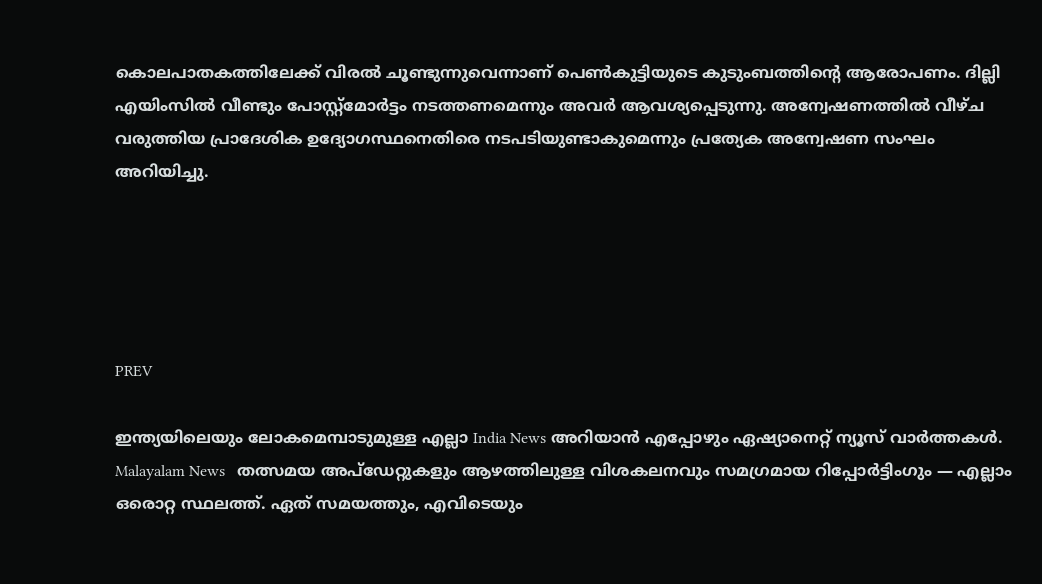കൊലപാതകത്തിലേക്ക് വിരൽ ചൂണ്ടുന്നുവെന്നാണ് പെൺകുട്ടിയുടെ കുടുംബത്തിന്റെ ആരോപണം. ദില്ലി എയിംസിൽ വീണ്ടും പോസ്റ്റ്‌മോർട്ടം നടത്തണമെന്നും അവർ ആവശ്യപ്പെടുന്നു. അന്വേഷണത്തിൽ വീഴ്ച വരുത്തിയ പ്രാദേശിക ഉദ്യോഗസ്ഥനെതിരെ നടപടിയുണ്ടാകുമെന്നും പ്രത്യേക അന്വേഷണ സംഘം അറിയിച്ചു.





PREV

ഇന്ത്യയിലെയും ലോകമെമ്പാടുമുള്ള എല്ലാ India News അറിയാൻ എപ്പോഴും ഏഷ്യാനെറ്റ് ന്യൂസ് വാർത്തകൾ. Malayalam News   തത്സമയ അപ്‌ഡേറ്റുകളും ആഴത്തിലുള്ള വിശകലനവും സമഗ്രമായ റിപ്പോർട്ടിംഗും — എല്ലാം ഒരൊറ്റ സ്ഥലത്ത്. ഏത് സമയത്തും, എവിടെയും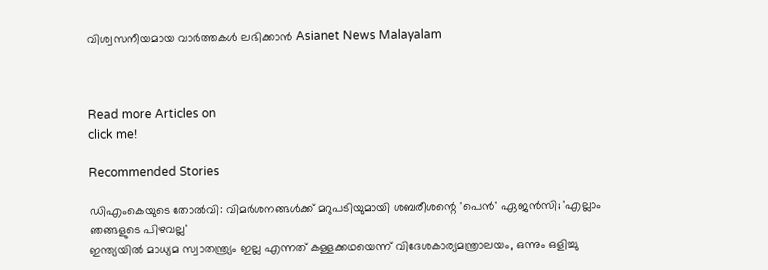വിശ്വസനീയമായ വാർത്തകൾ ലഭിക്കാൻ Asianet News Malayalam



Read more Articles on
click me!

Recommended Stories

ഡിഎംകെയുടെ തോൽവി: വിമർശനങ്ങൾക്ക് മറുപടിയുമായി ശബരീശന്റെ 'പെൻ' ഏജൻസി; 'എല്ലാം ഞങ്ങളുടെ പിഴവല്ല'
ഇന്ത്യയിൽ മാധ്യമ സ്വാതന്ത്ര്യം ഇല്ല എന്നത് കള്ളക്കഥയെന്ന് വിദേശകാര്യമന്ത്രാലയം, ഒന്നും ഒളിച്ചു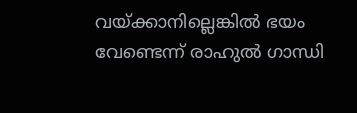വയ്ക്കാനില്ലെങ്കിൽ ഭയം വേണ്ടെന്ന് രാഹുൽ ഗാന്ധി